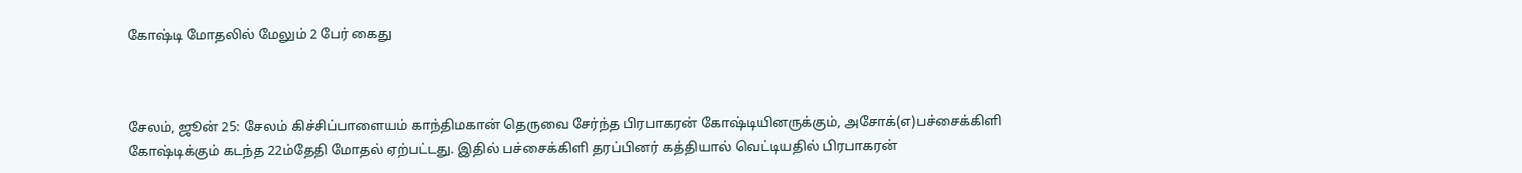கோஷ்டி மோதலில் மேலும் 2 பேர் கைது



சேலம், ஜூன் 25: சேலம் கிச்சிப்பாளையம் காந்திமகான் தெருவை சேர்ந்த பிரபாகரன் கோஷ்டியினருக்கும், அசோக்(எ)பச்சைக்கிளி கோஷ்டிக்கும் கடந்த 22ம்தேதி மோதல் ஏற்பட்டது. இதில் பச்சைக்கிளி தரப்பினர் கத்தியால் வெட்டியதில் பிரபாகரன்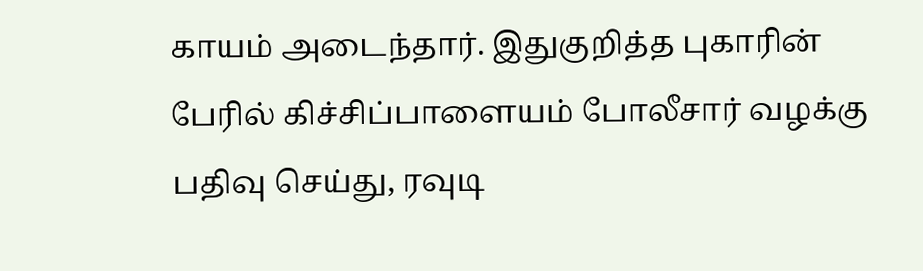காயம் அடைந்தார். இதுகுறித்த புகாரின் பேரில் கிச்சிப்பாளையம் போலீசார் வழக்கு பதிவு செய்து, ரவுடி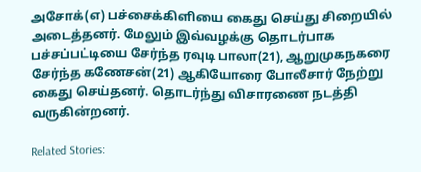அசோக்(எ) பச்சைக்கிளியை கைது செய்து சிறையில் அடைத்தனர். மேலும் இவ்வழக்கு தொடர்பாக பச்சப்பட்டியை சேர்ந்த ரவுடி பாலா(21), ஆறுமுகநகரை சேர்ந்த கணேசன்(21) ஆகியோரை போலீசார் நேற்று கைது செய்தனர். தொடர்ந்து விசாரணை நடத்தி வருகின்றனர்.

Related Stories: